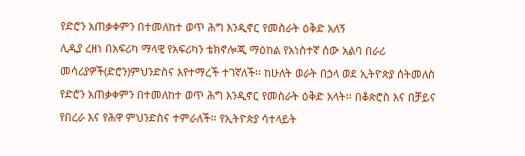የድሮን አጠቃቀምን በተመለከተ ወጥ ሕግ እንዲኖር የመስራት ዕቅድ አለኝ
ሊዲያ ረዘነ በአፍሪካ ማላዊ የአፍሪካን ቴክኖሎጂ ማዕከል የአነስተኛ ሰው አልባ በራሪ መሳሪያዎች(ድሮን)ምህንድስና እየተማረች ተገኛለች፡፡ ከሁለት ወራት በኃላ ወደ ኢትዮጵያ ሰትመለስ የድሮን አጠቃቀምን በተመለከተ ወጥ ሕግ እንዲኖር የመስራት ዕቅድ አላት፡፡ በቆጵሮስ እና በቻይና የበረራ እና የሕዋ ምህንድስና ተምራለች፡፡ የኢትዮጵያ ሳተላይት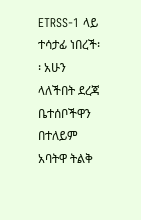ETRSS-1 ላይ ተሳታፊ ነበረች፡፡ አሁን ላለችበት ደረጃ ቤተሰቦችዋን በተለይም አባትዋ ትልቅ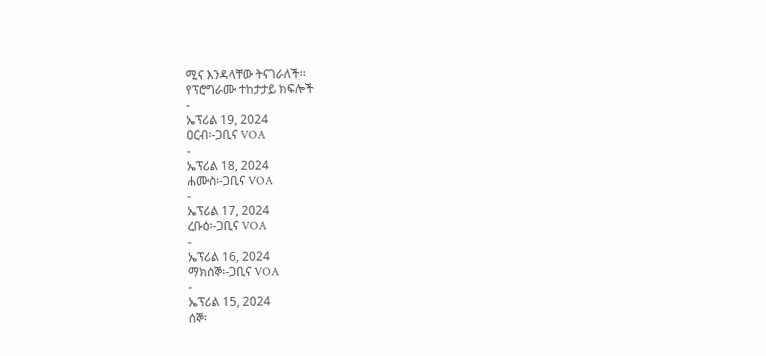ሚና እንዳላቸው ትናገራለች፡፡
የፕሮግራሙ ተከታታይ ክፍሎች
-
ኤፕሪል 19, 2024
ዐርብ፡-ጋቢና VOA
-
ኤፕሪል 18, 2024
ሐሙስ፡-ጋቢና VOA
-
ኤፕሪል 17, 2024
ረቡዕ፡-ጋቢና VOA
-
ኤፕሪል 16, 2024
ማክሰኞ፡-ጋቢና VOA
-
ኤፕሪል 15, 2024
ሰኞ፡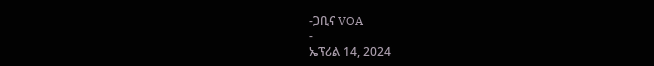-ጋቢና VOA
-
ኤፕሪል 14, 2024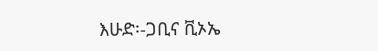እሁድ፡-ጋቢና ቪኦኤ